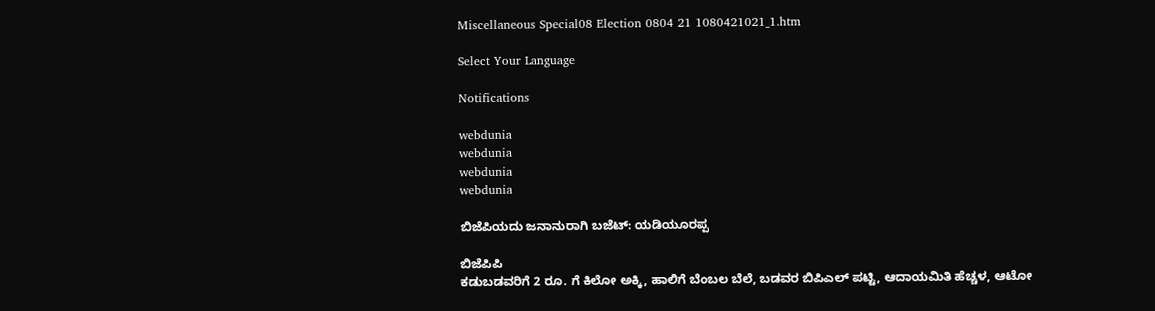Miscellaneous Special08 Election 0804 21 1080421021_1.htm

Select Your Language

Notifications

webdunia
webdunia
webdunia
webdunia

ಬಿಜೆಪಿಯದು ಜನಾನುರಾಗಿ ಬಜೆಟ್: ಯಡಿಯೂರಪ್ಪ

ಬಿಜೆಪಿಪಿ
ಕಡುಬಡವರಿಗೆ 2 ರೂ. ಗೆ ಕಿಲೋ ಅಕ್ಕಿ, ಹಾಲಿಗೆ ಬೆಂಬಲ ಬೆಲೆ, ಬಡವರ ಬಿಪಿಎಲ್ ಪಟ್ಟಿ, ಆದಾಯಮಿತಿ ಹೆಚ್ಚಳ, ಆಟೋ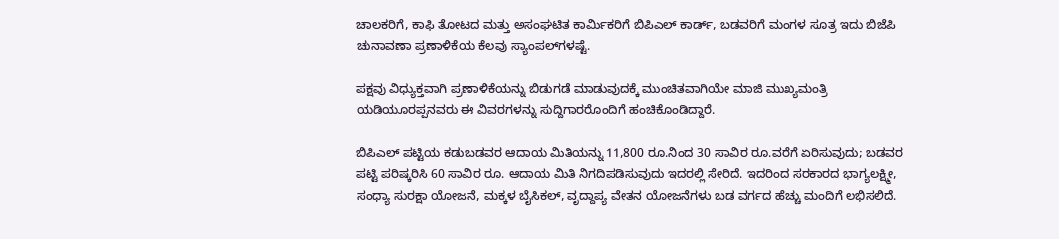ಚಾಲಕರಿಗೆ, ಕಾಫಿ ತೋಟದ ಮತ್ತು ಅಸಂಘಟಿತ ಕಾರ್ಮಿಕರಿಗೆ ಬಿಪಿಎಲ್ ಕಾರ್ಡ್, ಬಡವರಿಗೆ ಮಂಗಳ ಸೂತ್ರ ಇದು ಬಿಜೆಪಿ ಚುನಾವಣಾ ಪ್ರಣಾಳಿಕೆಯ ಕೆಲವು ಸ್ಯಾಂಪಲ್‌ಗಳಷ್ಟೆ.

ಪಕ್ಷವು ವಿಧ್ಯುಕ್ತವಾಗಿ ಪ್ರಣಾಳಿಕೆಯನ್ನು ಬಿಡುಗಡೆ ಮಾಡುವುದಕ್ಕೆ ಮುಂಚಿತವಾಗಿಯೇ ಮಾಜಿ ಮುಖ್ಯಮಂತ್ರಿ ಯಡಿಯೂರಪ್ಪನವರು ಈ ವಿವರಗಳನ್ನು ಸುದ್ದಿಗಾರರೊಂದಿಗೆ ಹಂಚಿಕೊಂಡಿದ್ದಾರೆ.

ಬಿಪಿಎಲ್ ಪಟ್ಟಿಯ ಕಡುಬಡವರ ಆದಾಯ ಮಿತಿಯನ್ನು 11,800 ರೂ.ನಿಂದ 30 ಸಾವಿರ ರೂ.ವರೆಗೆ ಏರಿಸುವುದು; ಬಡವರ ಪಟ್ಟಿ ಪರಿಷ್ಕರಿಸಿ 60 ಸಾವಿರ ರೂ. ಆದಾಯ ಮಿತಿ ನಿಗದಿಪಡಿಸುವುದು ಇದರಲ್ಲಿ ಸೇರಿದೆ. ಇದರಿಂದ ಸರಕಾರದ ಭಾಗ್ಯಲಕ್ಷ್ಮೀ, ಸಂಧ್ಯಾ ಸುರಕ್ಷಾ ಯೋಜನೆ, ಮಕ್ಕಳ ಬೈಸಿಕಲ್, ವೃದ್ದಾಪ್ಯ ವೇತನ ಯೋಜನೆಗಳು ಬಡ ವರ್ಗದ ಹೆಚ್ಚು ಮಂದಿಗೆ ಲಭಿಸಲಿದೆ.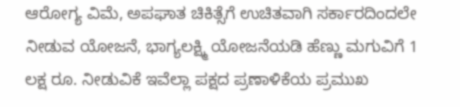ಆರೋಗ್ಯ ವಿಮೆ, ಅಪಘಾತ ಚಿಕಿತ್ಸೆಗೆ ಉಚಿತವಾಗಿ ಸರ್ಕಾರದಿಂದಲೇ ನೀಡುವ ಯೋಜನೆ, ಭಾಗ್ಯಲಕ್ಷ್ಮಿ ಯೋಜನೆಯಡಿ ಹೆಣ್ಣು ಮಗುವಿಗೆ 1 ಲಕ್ಷ ರೂ. ನೀಡುವಿಕೆ ಇವೆಲ್ಲಾ ಪಕ್ಷದ ಪ್ರಣಾಳಿಕೆಯ ಪ್ರಮುಖ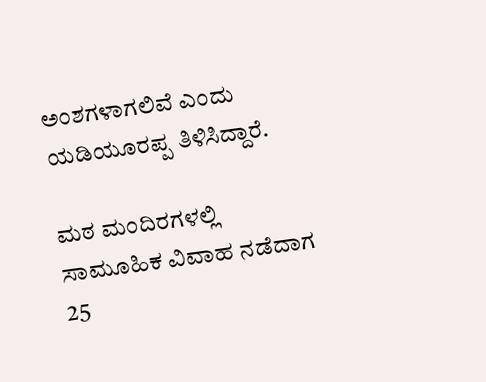ಅಂಶಗಳಾಗಲಿವೆ ಎಂದು ಯಡಿಯೂರಪ್ಪ ತಿಳಿಸಿದ್ದಾರೆ.

ಮಠ ಮಂದಿರಗಳಲ್ಲಿ ಸಾಮೂಹಿಕ ವಿವಾಹ ನಡೆದಾಗ 25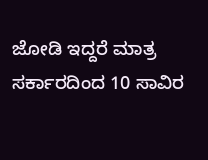ಜೋಡಿ ಇದ್ದರೆ ಮಾತ್ರ ಸರ್ಕಾರದಿಂದ 10 ಸಾವಿರ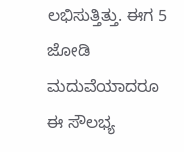ಲಭಿಸುತ್ತಿತ್ತು. ಈಗ 5 ಜೋಡಿ ಮದುವೆಯಾದರೂ ಈ ಸೌಲಭ್ಯ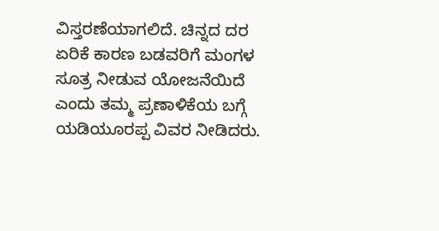ವಿಸ್ತರಣೆಯಾಗಲಿದೆ. ಚಿನ್ನದ ದರ ಏರಿಕೆ ಕಾರಣ ಬಡವರಿಗೆ ಮಂಗಳ ಸೂತ್ರ ನೀಡುವ ಯೋಜನೆಯಿದೆ ಎಂದು ತಮ್ಮ ಪ್ರಣಾಳಿಕೆಯ ಬಗ್ಗೆ ಯಡಿಯೂರಪ್ಪ ವಿವರ ನೀಡಿದರು.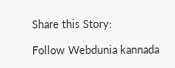Share this Story:

Follow Webdunia kannada